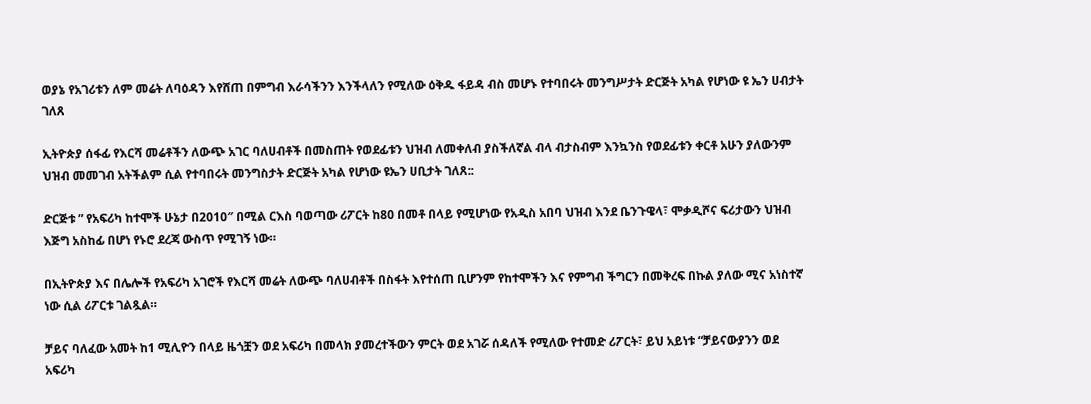ወያኔ የአገሪቱን ለም መሬት ለባዕዳን እየሸጠ በምግብ እራሳችንን እንችላለን የሚለው ዕቅዱ ፋይዳ ብስ መሆኑ የተባበሩት መንግሥታት ድርጅት አካል የሆነው ዩ ኤን ሀብታት ገለጸ

ኢትዮጵያ ሰፋፊ የእርሻ መሬቶችን ለውጭ አገር ባለሀብቶች በመስጠት የወደፊቱን ህዝብ ለመቀለብ ያስችለኛል ብላ ብታስብም እንኳንስ የወደፊቱን ቀርቶ አሁን ያለውንም ህዝብ መመገብ አትችልም ሲል የተባበሩት መንግስታት ድርጅት አካል የሆነው ዩኤን ሀቢታት ገለጸ::

ድርጅቱ ” የአፍሪካ ከተሞች ሁኔታ በ2010″ በሚል ርእስ ባወጣው ሪፖርት ከ80 በመቶ በላይ የሚሆነው የአዲስ አበባ ህዝብ እንደ ቤንጉዌላ፣ ሞቃዲሾና ፍሪታውን ህዝብ እጅግ አስከፊ በሆነ የኑሮ ደረጃ ውስጥ የሚገኝ ነው።

በኢትዮጵያ እና በሌሎች የአፍሪካ አገሮች የእርሻ መሬት ለውጭ ባለሀብቶች በስፋት እየተሰጠ ቢሆንም የከተሞችን እና የምግብ ችግርን በመቅረፍ በኩል ያለው ሚና አነስተኛ ነው ሲል ሪፖርቱ ገልጿል።

ቻይና ባለፈው አመት ከ1 ሚሊዮን በላይ ዜጎቿን ወደ አፍሪካ በመላክ ያመረተችውን ምርት ወደ አገሯ ሰዳለች የሚለው የተመድ ሪፖርት፣ ይህ አይነቱ “ቻይናውያንን ወደ አፍሪካ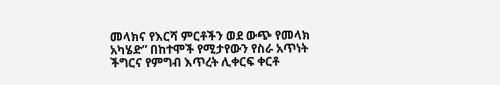መላክና የእርሻ ምርቶችን ወደ ውጭ የመላክ አካሄድ” በከተሞች የሚታየውን የስራ አጥነት ችግርና የምግብ እጥረት ሊቀርፍ ቀርቶ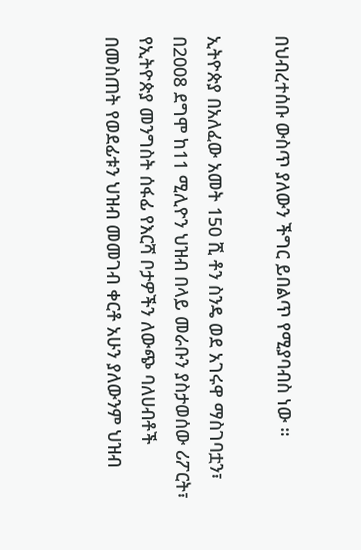በህብረተሰቡ ውስጥ ያለውን ችግር ይበልጥ የሚያባብስ ነው ።

ኢትዮጵያ በአለፈው አመት 150 ሺ ቶን ስንዴ ወደ አገሩዋ ማስገባቷን፣ በ2008 ደግሞ ከ11 ሚሊዮን ህዝብ በላይ መራቡን ያስታወሰው ሪፖርት፣ የኢትዮጵያ መንግስት ሰፋፊ የእርሻ ቦታዎችን ለውጭ ባለሀብቶች በመስጠት የወደፊቱን ህዝብ መመገብ ቀርቶ አሁን ያለውንም ህዝብ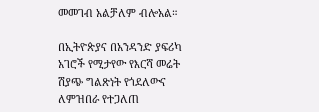መመገብ አልቻለም ብሎአል።

በኢትዮጵያና በአንዳንድ ያፍሪካ አገሮች የሚታየው የእርሻ መሬት ሽያጭ ግልጽነት የጎደለውና ለምዝበራ የተጋለጠ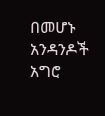በመሆኑ አንዳንዶች አግሮ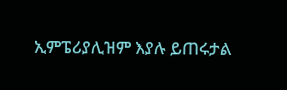ኢምፔሪያሊዝም እያሉ ይጠሩታል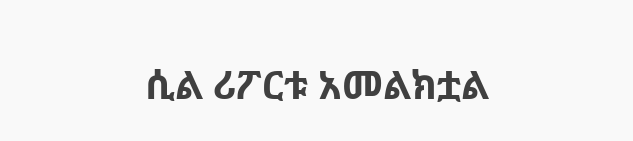ሲል ሪፖርቱ አመልክቷል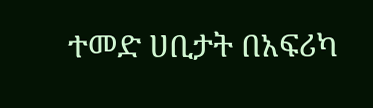ተመድ ሀቢታት በአፍሪካ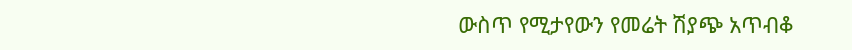ውስጥ የሚታየውን የመሬት ሽያጭ አጥብቆ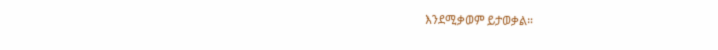እንደሚቃወም ይታወቃል።